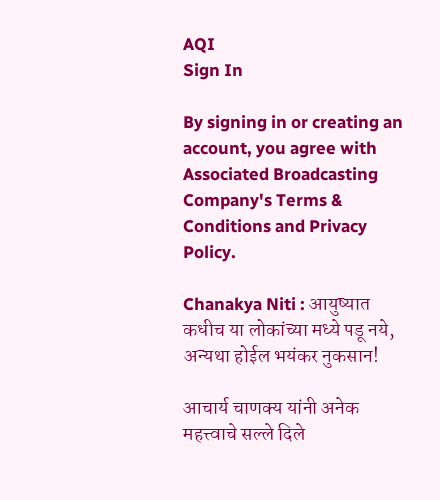AQI
Sign In

By signing in or creating an account, you agree with Associated Broadcasting Company's Terms & Conditions and Privacy Policy.

Chanakya Niti : आयुष्यात कधीच या लोकांच्या मध्ये पडू नये, अन्यथा होईल भयंकर नुकसान!

आचार्य चाणक्य यांनी अनेक महत्त्वाचे सल्ले दिले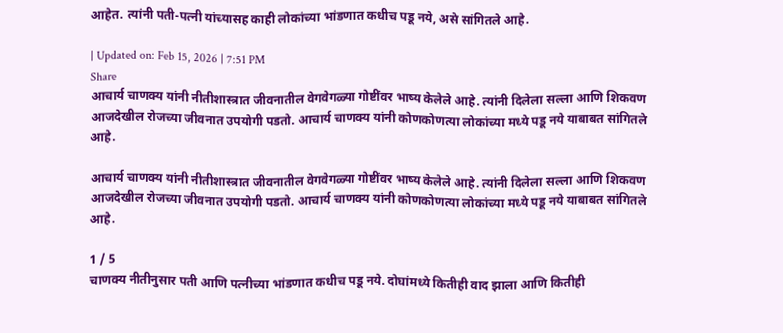आहेत. त्यांनी पती-पत्नी यांच्यासह काही लोकांच्या भांडणात कधीच पडू नये, असे सांगितले आहे.

| Updated on: Feb 15, 2026 | 7:51 PM
Share
आचार्य चाणक्य यांनी नीतीशास्त्रात जीवनातील वेगवेगळ्या गोष्टींवर भाष्य केलेले आहे. त्यांनी दिलेला सल्ला आणि शिकवण आजदेखील रोजच्या जीवनात उपयोगी पडतो. आचार्य चाणक्य यांनी कोणकोणत्या लोकांच्या मध्ये पडू नये याबाबत सांगितले आहे.

आचार्य चाणक्य यांनी नीतीशास्त्रात जीवनातील वेगवेगळ्या गोष्टींवर भाष्य केलेले आहे. त्यांनी दिलेला सल्ला आणि शिकवण आजदेखील रोजच्या जीवनात उपयोगी पडतो. आचार्य चाणक्य यांनी कोणकोणत्या लोकांच्या मध्ये पडू नये याबाबत सांगितले आहे.

1 / 5
चाणक्य नीतीनुसार पती आणि पत्नीच्या भांडणात कधीच पडू नये. दोघांमध्ये कितीही वाद झाला आणि कितीही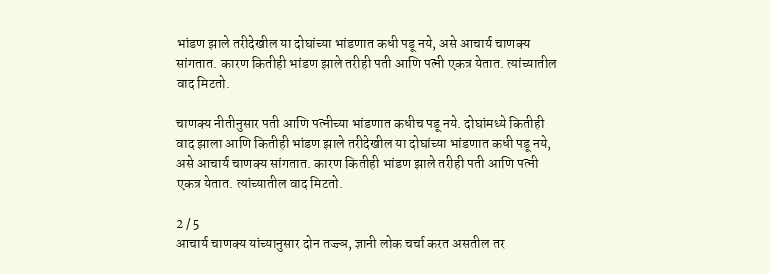भांडण झाले तरीदेखील या दोघांच्या भांडणात कधी पडू नये, असे आचार्य चाणक्य सांगतात. कारण कितीही भांडण झाले तरीही पती आणि पत्नी एकत्र येतात. त्यांच्यातील वाद मिटतो.

चाणक्य नीतीनुसार पती आणि पत्नीच्या भांडणात कधीच पडू नये. दोघांमध्ये कितीही वाद झाला आणि कितीही भांडण झाले तरीदेखील या दोघांच्या भांडणात कधी पडू नये, असे आचार्य चाणक्य सांगतात. कारण कितीही भांडण झाले तरीही पती आणि पत्नी एकत्र येतात. त्यांच्यातील वाद मिटतो.

2 / 5
आचार्य चाणक्य यांच्यानुसार दोन तज्ज्ञ, ज्ञानी लोक चर्चा करत असतील तर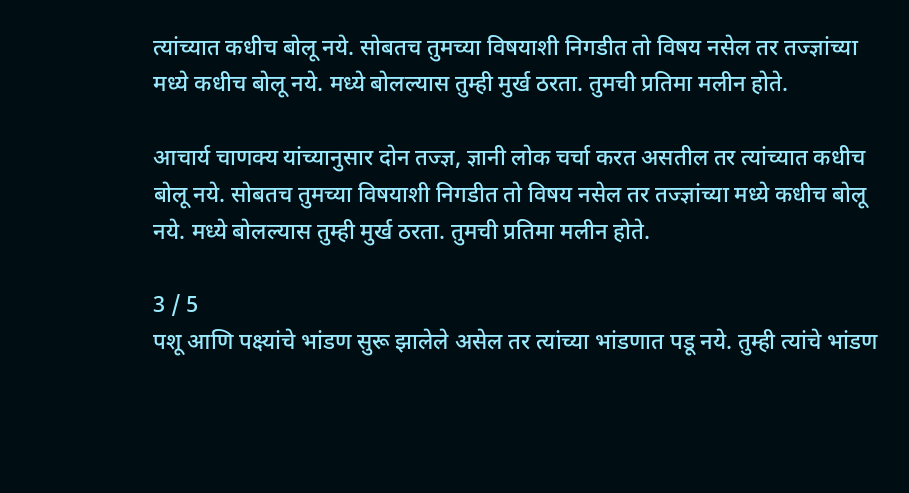त्यांच्यात कधीच बोलू नये. सोबतच तुमच्या विषयाशी निगडीत तो विषय नसेल तर तज्ज्ञांच्या मध्ये कधीच बोलू नये. मध्ये बोलल्यास तुम्ही मुर्ख ठरता. तुमची प्रतिमा मलीन होते.

आचार्य चाणक्य यांच्यानुसार दोन तज्ज्ञ, ज्ञानी लोक चर्चा करत असतील तर त्यांच्यात कधीच बोलू नये. सोबतच तुमच्या विषयाशी निगडीत तो विषय नसेल तर तज्ज्ञांच्या मध्ये कधीच बोलू नये. मध्ये बोलल्यास तुम्ही मुर्ख ठरता. तुमची प्रतिमा मलीन होते.

3 / 5
पशू आणि पक्ष्यांचे भांडण सुरू झालेले असेल तर त्यांच्या भांडणात पडू नये. तुम्ही त्यांचे भांडण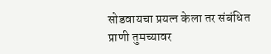सोडवायचा प्रयत्न केला तर संबंधित प्राणी तुमच्यावर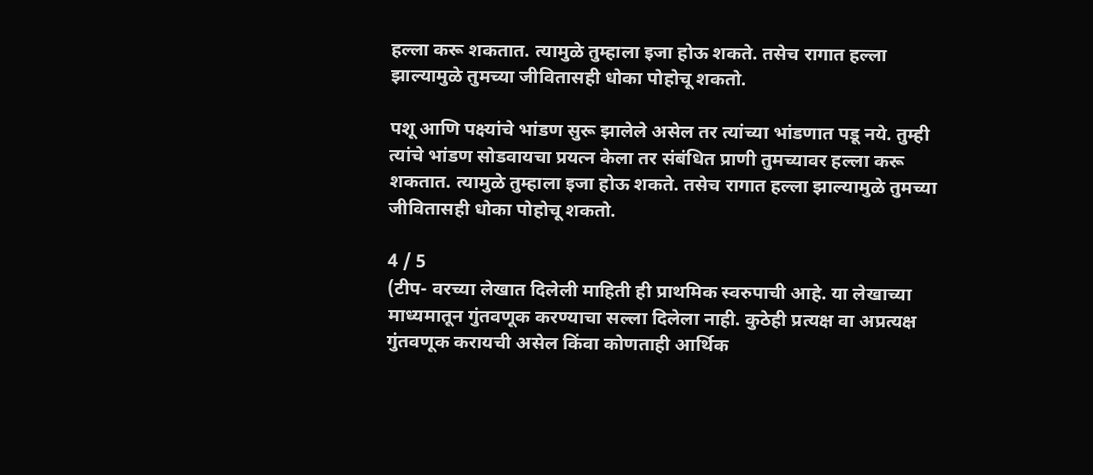हल्ला करू शकतात. त्यामुळे तुम्हाला इजा होऊ शकते. तसेच रागात हल्ला झाल्यामुळे तुमच्या जीवितासही धोका पोहोचू शकतो.

पशू आणि पक्ष्यांचे भांडण सुरू झालेले असेल तर त्यांच्या भांडणात पडू नये. तुम्ही त्यांचे भांडण सोडवायचा प्रयत्न केला तर संबंधित प्राणी तुमच्यावर हल्ला करू शकतात. त्यामुळे तुम्हाला इजा होऊ शकते. तसेच रागात हल्ला झाल्यामुळे तुमच्या जीवितासही धोका पोहोचू शकतो.

4 / 5
(टीप- वरच्या लेखात दिलेली माहिती ही प्राथमिक स्वरुपाची आहे. या लेखाच्या माध्यमातून गुंतवणूक करण्याचा सल्ला दिलेला नाही. कुठेही प्रत्यक्ष वा अप्रत्यक्ष गुंतवणूक करायची असेल किंवा कोणताही आर्थिक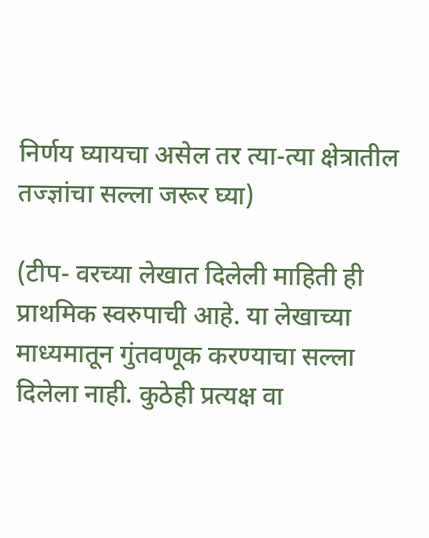निर्णय घ्यायचा असेल तर त्या-त्या क्षेत्रातील तज्ज्ञांचा सल्ला जरूर घ्या)

(टीप- वरच्या लेखात दिलेली माहिती ही प्राथमिक स्वरुपाची आहे. या लेखाच्या माध्यमातून गुंतवणूक करण्याचा सल्ला दिलेला नाही. कुठेही प्रत्यक्ष वा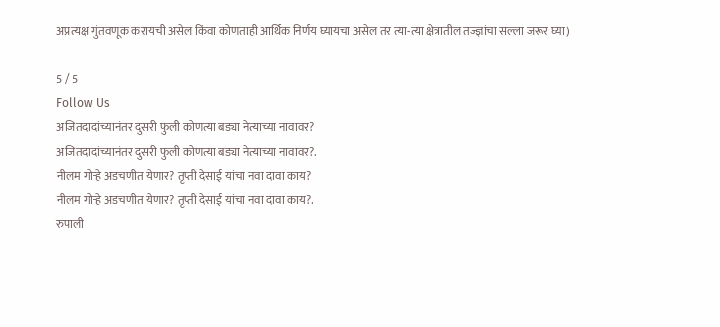अप्रत्यक्ष गुंतवणूक करायची असेल किंवा कोणताही आर्थिक निर्णय घ्यायचा असेल तर त्या-त्या क्षेत्रातील तज्ज्ञांचा सल्ला जरूर घ्या)

5 / 5
Follow Us
अजितदादांच्यानंतर दुसरी फुली कोणत्या बड्या नेत्याच्या नावावर?
अजितदादांच्यानंतर दुसरी फुली कोणत्या बड्या नेत्याच्या नावावर?.
नीलम गोऱ्हे अडचणीत येणार? तृप्ती देसाई यांचा नवा दावा काय?
नीलम गोऱ्हे अडचणीत येणार? तृप्ती देसाई यांचा नवा दावा काय?.
रुपाली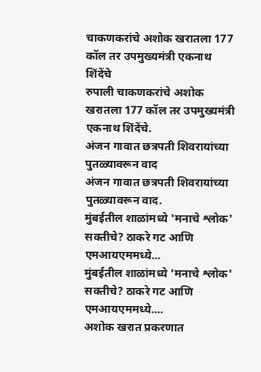चाकणकरांचे अशोक खरातला 177 कॉल तर उपमुख्यमंत्री एकनाथ शिंदेंचे
रुपाली चाकणकरांचे अशोक खरातला 177 कॉल तर उपमुख्यमंत्री एकनाथ शिंदेंचे.
अंजन गावात छत्रपती शिवरायांच्या पुतळ्यावरून वाद
अंजन गावात छत्रपती शिवरायांच्या पुतळ्यावरून वाद.
मुंबईतील शाळांमध्ये 'मनाचे श्लोक' सक्तीचे? ठाकरे गट आणि एमआयएममध्ये...
मुंबईतील शाळांमध्ये 'मनाचे श्लोक' सक्तीचे? ठाकरे गट आणि एमआयएममध्ये....
अशोक खरात प्रकरणात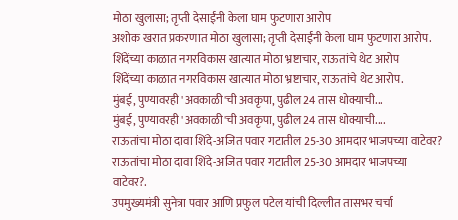मोठा खुलासा; तृप्ती देसाईंनी केला घाम फुटणारा आरोप
अशोक खरात प्रकरणात मोठा खुलासा; तृप्ती देसाईंनी केला घाम फुटणारा आरोप.
शिंदेंच्या काळात नगरविकास खात्यात मोठा भ्रष्टाचार, राऊतांचे थेट आरोप
शिंदेंच्या काळात नगरविकास खात्यात मोठा भ्रष्टाचार, राऊतांचे थेट आरोप.
मुंबई, पुण्यावरही 'अवकाळी'ची अवकृपा, पुढील 24 तास धोक्याची...
मुंबई, पुण्यावरही 'अवकाळी'ची अवकृपा, पुढील 24 तास धोक्याची....
राऊतांचा मोठा दावा शिंदे-अजित पवार गटातील 25-30 आमदार भाजपच्या वाटेवर?
राऊतांचा मोठा दावा शिंदे-अजित पवार गटातील 25-30 आमदार भाजपच्या वाटेवर?.
उपमुख्यमंत्री सुनेत्रा पवार आणि प्रफुल पटेल यांची दिल्लीत तासभर चर्चा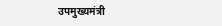उपमुख्यमंत्री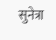सुनेत्रा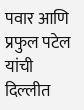पवार आणि प्रफुल पटेल यांची दिल्लीत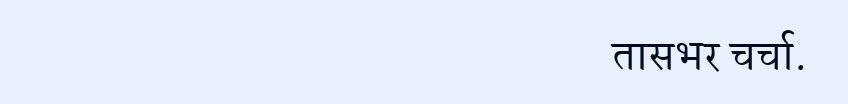तासभर चर्चा.